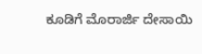ಕೂಡಿಗೆ ಮೊರಾರ್ಜಿ ದೇಸಾಯಿ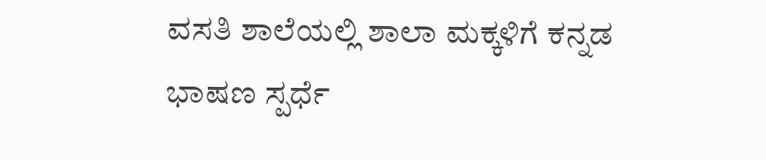ವಸತಿ ಶಾಲೆಯಲ್ಲಿ ಶಾಲಾ ಮಕ್ಕಳಿಗೆ ಕನ್ನಡ ಭಾಷಣ ಸ್ಪರ್ಧೆ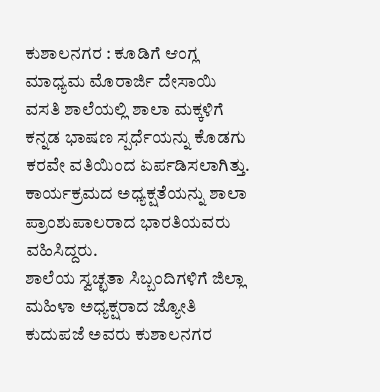ಕುಶಾಲನಗರ : ಕೂಡಿಗೆ ಆಂಗ್ಲ ಮಾಧ್ಯಮ ಮೊರಾರ್ಜಿ ದೇಸಾಯಿ ವಸತಿ ಶಾಲೆಯಲ್ಲಿ ಶಾಲಾ ಮಕ್ಕಳಿಗೆ ಕನ್ನಡ ಭಾಷಣ ಸ್ಪರ್ಧೆಯನ್ನು ಕೊಡಗು ಕರವೇ ವತಿಯಿಂದ ಏರ್ಪಡಿಸಲಾಗಿತ್ತು. ಕಾರ್ಯಕ್ರಮದ ಅಧ್ಯಕ್ಷತೆಯನ್ನು ಶಾಲಾ ಪ್ರಾಂಶುಪಾಲರಾದ ಭಾರತಿಯವರು ವಹಿಸಿದ್ದರು.
ಶಾಲೆಯ ಸ್ವಚ್ಛತಾ ಸಿಬ್ಬಂದಿಗಳಿಗೆ ಜಿಲ್ಲಾ ಮಹಿಳಾ ಅಧ್ಯಕ್ಷರಾದ ಜ್ಯೋತಿ ಕುದುಪಜೆ ಅವರು ಕುಶಾಲನಗರ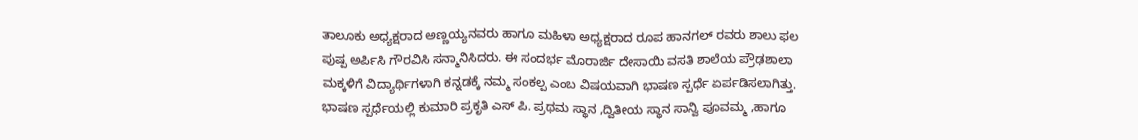ತಾಲೂಕು ಅಧ್ಯಕ್ಷರಾದ ಅಣ್ಣಯ್ಯನವರು ಹಾಗೂ ಮಹಿಳಾ ಅಧ್ಯಕ್ಷರಾದ ರೂಪ ಹಾನಗಲ್ ರವರು ಶಾಲು ಫಲ ಪುಷ್ಪ ಅರ್ಪಿಸಿ ಗೌರವಿಸಿ ಸನ್ಮಾನಿಸಿದರು. ಈ ಸಂದರ್ಭ ಮೊರಾರ್ಜಿ ದೇಸಾಯಿ ವಸತಿ ಶಾಲೆಯ ಪ್ರೌಢಶಾಲಾ ಮಕ್ಕಳಿಗೆ ವಿದ್ಯಾರ್ಥಿಗಳಾಗಿ ಕನ್ನಡಕ್ಕೆ ನಮ್ಮ ಸಂಕಲ್ಪ ಎಂಬ ವಿಷಯವಾಗಿ ಭಾಷಣ ಸ್ಪರ್ಧೆ ಏರ್ಪಡಿಸಲಾಗಿತ್ತು.
ಭಾಷಣ ಸ್ಪರ್ಧೆಯಲ್ಲಿ ಕುಮಾರಿ ಪ್ರಕೃತಿ ಎಸ್ ಪಿ. ಪ್ರಥಮ ಸ್ಥಾನ ,ದ್ವಿತೀಯ ಸ್ಥಾನ ಸಾನ್ವಿ ಪೂವಮ್ಮ ,ಹಾಗೂ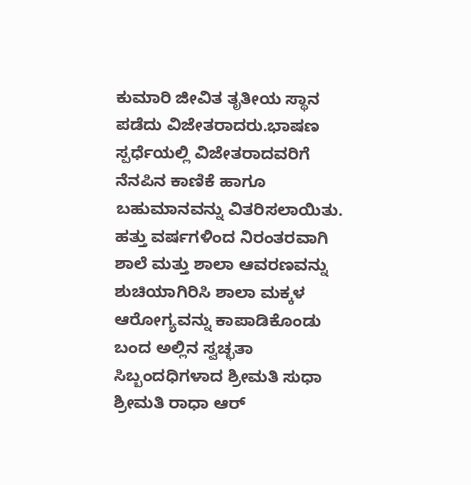ಕುಮಾರಿ ಜೀವಿತ ತೃತೀಯ ಸ್ಥಾನ ಪಡೆದು ವಿಜೇತರಾದರು.ಭಾಷಣ ಸ್ಪರ್ಧೆಯಲ್ಲಿ ವಿಜೇತರಾದವರಿಗೆ ನೆನಪಿನ ಕಾಣಿಕೆ ಹಾಗೂ ಬಹುಮಾನವನ್ನು ವಿತರಿಸಲಾಯಿತು. ಹತ್ತು ವರ್ಷಗಳಿಂದ ನಿರಂತರವಾಗಿ ಶಾಲೆ ಮತ್ತು ಶಾಲಾ ಆವರಣವನ್ನು ಶುಚಿಯಾಗಿರಿಸಿ ಶಾಲಾ ಮಕ್ಕಳ ಆರೋಗ್ಯವನ್ನು ಕಾಪಾಡಿಕೊಂಡು ಬಂದ ಅಲ್ಲಿನ ಸ್ವಚ್ಛತಾ ಸಿಬ್ಬಂದಧಿಗಳಾದ ಶ್ರೀಮತಿ ಸುಧಾ ಶ್ರೀಮತಿ ರಾಧಾ ಆರ್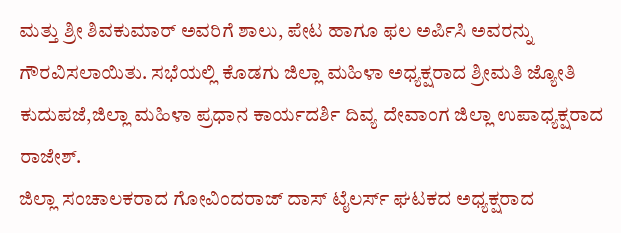ಮತ್ತು ಶ್ರೀ ಶಿವಕುಮಾರ್ ಅವರಿಗೆ ಶಾಲು, ಪೇಟ ಹಾಗೂ ಫಲ ಅರ್ಪಿಸಿ ಅವರನ್ನು ಗೌರವಿಸಲಾಯಿತು. ಸಭೆಯಲ್ಲಿ ಕೊಡಗು ಜಿಲ್ಲಾ ಮಹಿಳಾ ಅಧ್ಯಕ್ಷರಾದ ಶ್ರೀಮತಿ ಜ್ಯೋತಿ ಕುದುಪಜೆ,ಜಿಲ್ಲಾ ಮಹಿಳಾ ಪ್ರಧಾನ ಕಾರ್ಯದರ್ಶಿ ದಿವ್ಯ ದೇವಾಂಗ ಜಿಲ್ಲಾ ಉಪಾಧ್ಯಕ್ಷರಾದ ರಾಜೇಶ್.
ಜಿಲ್ಲಾ ಸಂಚಾಲಕರಾದ ಗೋವಿಂದರಾಜ್ ದಾಸ್ ಟೈಲರ್ಸ್ ಘಟಕದ ಅಧ್ಯಕ್ಷರಾದ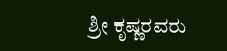ಶ್ರೀ ಕೃಷ್ಣರವರು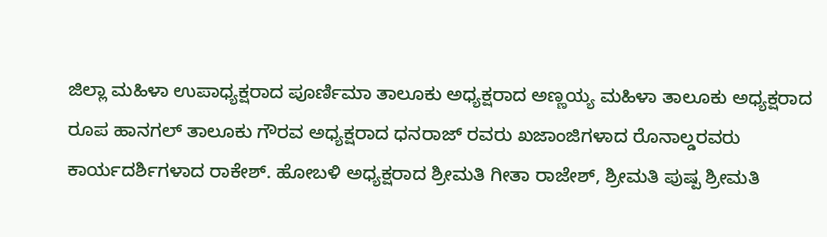ಜಿಲ್ಲಾ ಮಹಿಳಾ ಉಪಾಧ್ಯಕ್ಷರಾದ ಪೂರ್ಣಿಮಾ ತಾಲೂಕು ಅಧ್ಯಕ್ಷರಾದ ಅಣ್ಣಯ್ಯ ಮಹಿಳಾ ತಾಲೂಕು ಅಧ್ಯಕ್ಷರಾದ ರೂಪ ಹಾನಗಲ್ ತಾಲೂಕು ಗೌರವ ಅಧ್ಯಕ್ಷರಾದ ಧನರಾಜ್ ರವರು ಖಜಾಂಜಿಗಳಾದ ರೊನಾಲ್ಡರವರು ಕಾರ್ಯದರ್ಶಿಗಳಾದ ರಾಕೇಶ್. ಹೋಬಳಿ ಅಧ್ಯಕ್ಷರಾದ ಶ್ರೀಮತಿ ಗೀತಾ ರಾಜೇಶ್, ಶ್ರೀಮತಿ ಪುಷ್ಪ ಶ್ರೀಮತಿ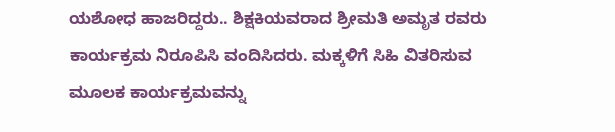ಯಶೋಧ ಹಾಜರಿದ್ದರು.. ಶಿಕ್ಷಕಿಯವರಾದ ಶ್ರೀಮತಿ ಅಮೃತ ರವರು ಕಾರ್ಯಕ್ರಮ ನಿರೂಪಿಸಿ ವಂದಿಸಿದರು. ಮಕ್ಕಳಿಗೆ ಸಿಹಿ ವಿತರಿಸುವ ಮೂಲಕ ಕಾರ್ಯಕ್ರಮವನ್ನು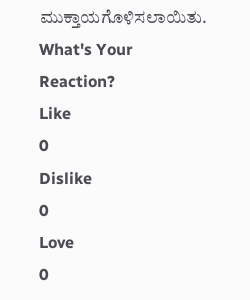ಮುಕ್ತಾಯಗೊಳಿಸಲಾಯಿತು.
What's Your Reaction?
Like
0
Dislike
0
Love
0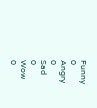Funny
0
Angry
0
Sad
0
Wow
0